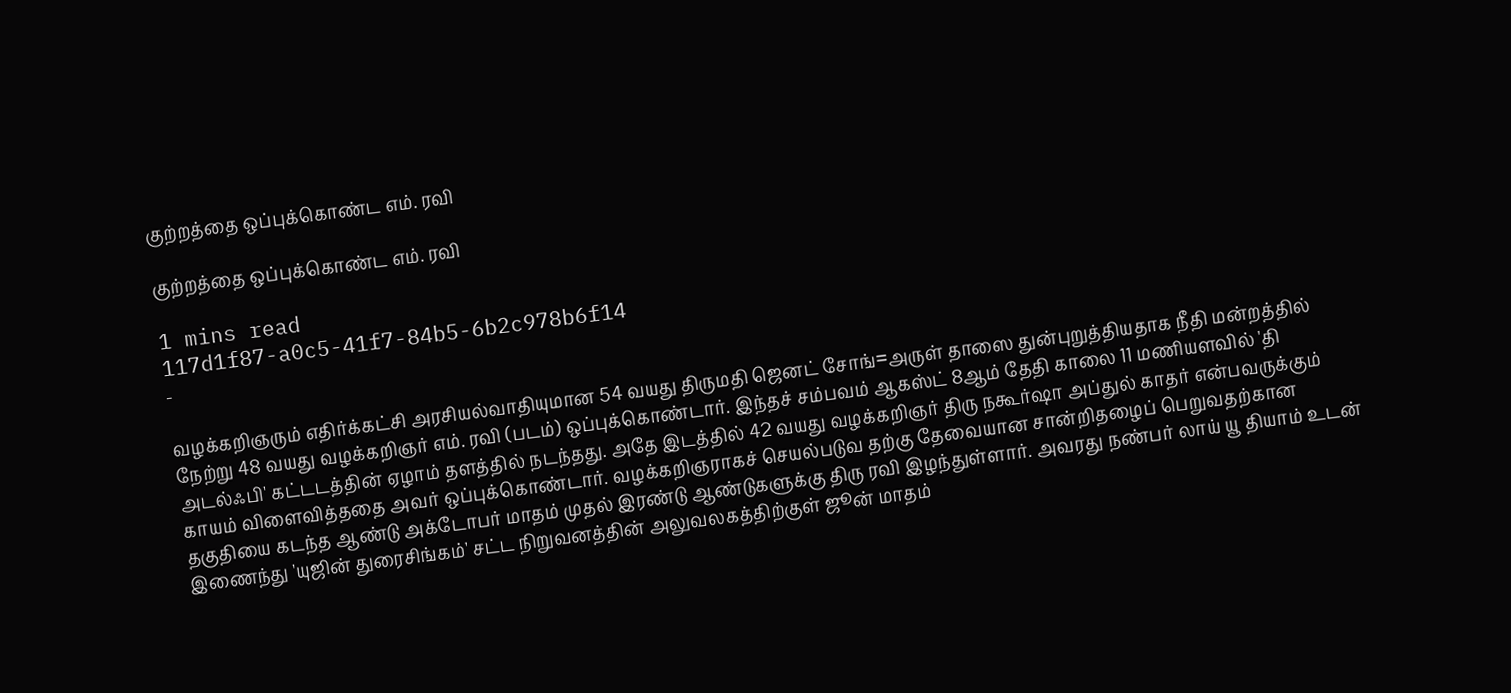குற்றத்தை ஒப்புக்கொண்ட எம். ரவி

குற்றத்தை ஒப்புக்கொண்ட எம். ரவி

1 mins read
117d1f87-a0c5-41f7-84b5-6b2c978b6f14
-

வழக்கறிஞரும் எதிர்க்கட்சி அரசியல்வாதியுமான 54 வயது திருமதி ஜெனட் சோங்=அருள் தாஸை துன்புறுத்தியதாக நீதி மன்றத்தில் நேற்று 48 வயது வழக்கறிஞர் எம். ரவி (படம்) ஒப்புக்கொண்டார். இந்தச் சம்பவம் ஆகஸ்ட் 8ஆம் தேதி காலை 11 மணியளவில் 'தி அடல்ஃபி' கட்டடத்தின் ஏழாம் தளத்தில் நடந்தது. அதே இடத்தில் 42 வயது வழக்கறிஞர் திரு நகூர்ஷா அப்துல் காதர் என்பவருக்கும் காயம் விளைவித்ததை அவர் ஒப்புக்கொண்டார். வழக்கறிஞராகச் செயல்படுவ தற்கு தேவையான சான்றிதழைப் பெறுவதற்கான தகுதியை கடந்த ஆண்டு அக்டோபர் மாதம் முதல் இரண்டு ஆண்டுகளுக்கு திரு ரவி இழந்துள்ளார். அவரது நண்பர் லாய் யூ தியாம் உடன் இணைந்து 'யுஜின் துரைசிங்கம்' சட்ட நிறுவனத்தின் அலுவலகத்திற்குள் ஜூன் மாதம்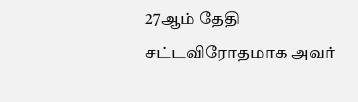27ஆம் தேதி சட்டவிரோதமாக அவர்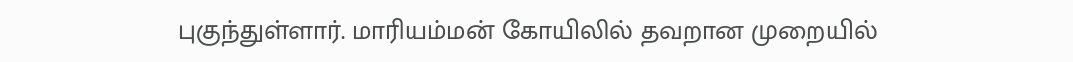புகுந்துள்ளார். மாரியம்மன் கோயிலில் தவறான முறையில்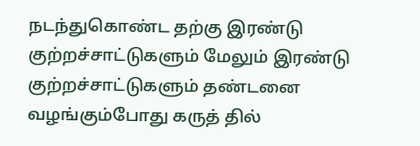நடந்துகொண்ட தற்கு இரண்டு குற்றச்சாட்டுகளும் மேலும் இரண்டு குற்றச்சாட்டுகளும் தண்டனை வழங்கும்போது கருத் தில்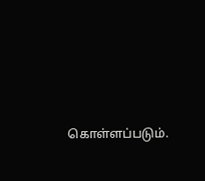கொள்ளப்படும்.